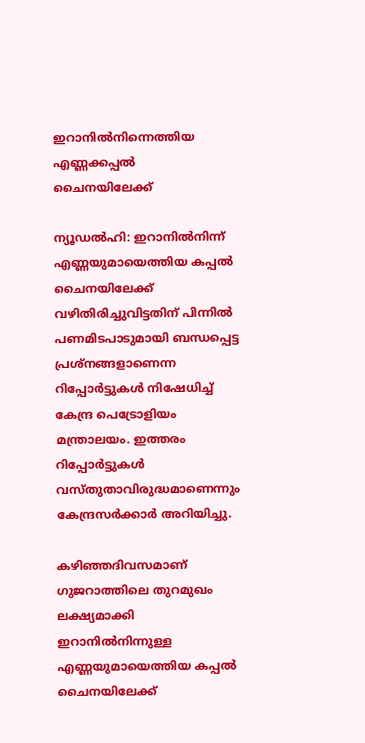ഇറാനിൽനിന്നെത്തിയ എണ്ണക്കപ്പൽ ചൈനയിലേക്ക്

ന്യൂഡൽഹി: ഇറാനിൽനിന്ന് എണ്ണയുമായെത്തിയ കപ്പൽ ചൈനയിലേക്ക് വഴിതിരിച്ചുവിട്ടതിന് പിന്നിൽ പണമിടപാടുമായി ബന്ധപ്പെട്ട പ്രശ്‌നങ്ങളാണെന്ന റിപ്പോർട്ടുകൾ നിഷേധിച്ച് കേന്ദ്ര പെട്രോളിയം മന്ത്രാലയം. ഇത്തരം റിപ്പോർട്ടുകൾ വസ്തുതാവിരുദ്ധമാണെന്നും കേന്ദ്രസർക്കാർ അറിയിച്ചു.

കഴിഞ്ഞദിവസമാണ് ഗുജറാത്തിലെ തുറമുഖം ലക്ഷ്യമാക്കി ഇറാനിൽനിന്നുള്ള എണ്ണയുമായെത്തിയ കപ്പൽ ചൈനയിലേക്ക്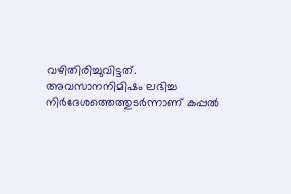വഴിതിരിച്ചുവിട്ടത്. അവസാനനിമിഷം ലഭിച്ച നിർദേശത്തെത്തുടർന്നാണ് കപ്പൽ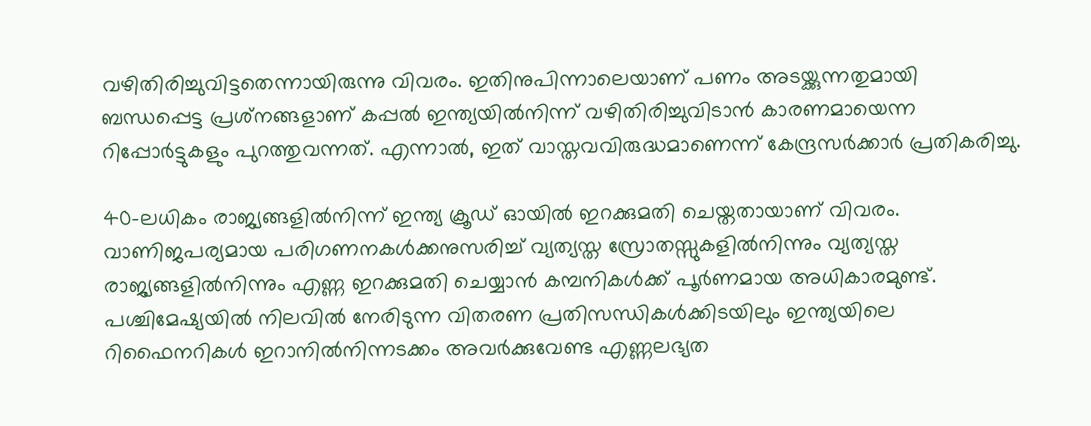വഴിതിരിച്ചുവിട്ടതെന്നായിരുന്നു വിവരം. ഇതിനുപിന്നാലെയാണ് പണം അടയ്ക്കുന്നതുമായി ബന്ധപ്പെട്ട പ്രശ്‌നങ്ങളാണ് കപ്പൽ ഇന്ത്യയിൽനിന്ന് വഴിതിരിച്ചുവിടാൻ കാരണമായെന്ന റിപ്പോർട്ടുകളും പുറത്തുവന്നത്. എന്നാൽ, ഇത് വാസ്തവവിരുദ്ധമാണെന്ന് കേന്ദ്രസർക്കാർ പ്രതികരിച്ചു.

40-ലധികം രാജ്യങ്ങളിൽനിന്ന് ഇന്ത്യ ക്രൂഡ് ഓയിൽ ഇറക്കുമതി ചെയ്തതായാണ് വിവരം. വാണിജപര്യമായ പരിഗണനകൾക്കനുസരിച്ച് വ്യത്യസ്ത സ്രോതസ്സുകളിൽനിന്നും വ്യത്യസ്ത രാജ്യങ്ങളിൽനിന്നും എണ്ണ ഇറക്കുമതി ചെയ്യാൻ കമ്പനികൾക്ക് പൂർണമായ അധികാരമുണ്ട്. പശ്ചിമേഷ്യയിൽ നിലവിൽ നേരിടുന്ന വിതരണ പ്രതിസന്ധികൾക്കിടയിലും ഇന്ത്യയിലെ റിഫൈനറികൾ ഇറാനിൽനിന്നടക്കം അവർക്കുവേണ്ട എണ്ണലഭ്യത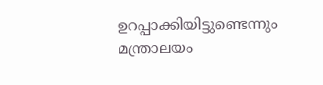ഉറപ്പാക്കിയിട്ടുണ്ടെന്നും മന്ത്രാലയം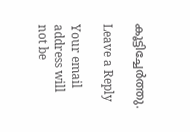കൂട്ടിച്ചേർത്തു.

Leave a Reply

Your email address will not be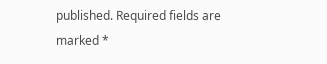published. Required fields are marked *